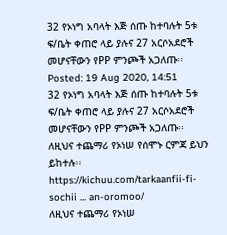32 የኦነግ አባላት እጅ ሰጡ ከተባሉት 5ቱ ፍ/ቤት ቀጠሮ ላይ ያሉና 27 አርሶአደሮች መሆናቸውን የPP ምንጮች አጋለጡ፡፡
Posted: 19 Aug 2020, 14:51
32 የኦነግ አባላት እጅ ሰጡ ከተባሉት 5ቱ ፍ/ቤት ቀጠሮ ላይ ያሉና 27 አርሶአደሮች መሆናቸውን የPP ምንጮች አጋለጡ፡፡
ለዚህና ተጨማሪ የኦነሠ የሰሞኑ ርምጃ ይህን ይከተሉ፡፡
https://kichuu.com/tarkaanfii-fi-sochii ... an-oromoo/
ለዚህና ተጨማሪ የኦነሠ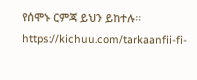የሰሞኑ ርምጃ ይህን ይከተሉ፡፡
https://kichuu.com/tarkaanfii-fi-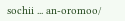sochii ... an-oromoo/